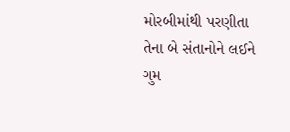મોરબીમાંથી પરણીતા તેના બે સંતાનોને લઈને ગુમ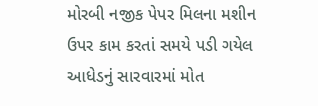મોરબી નજીક પેપર મિલના મશીન ઉપર કામ કરતાં સમયે પડી ગયેલ આધેડનું સારવારમાં મોત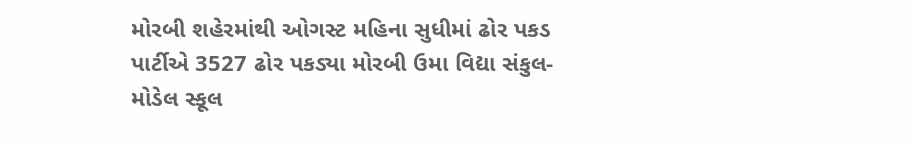મોરબી શહેરમાંથી ઓગસ્ટ મહિના સુધીમાં ઢોર પકડ પાર્ટીએ 3527 ઢોર પકડ્યા મોરબી ઉમા વિદ્યા સંકુલ-મોડેલ સ્કૂલ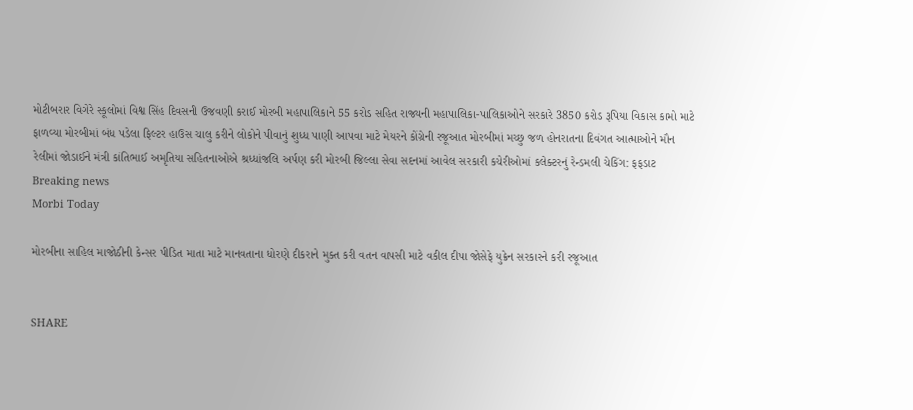મોટીબરાર વિગેરે સ્કૂલોમાં વિશ્વ સિંહ દિવસની ઉજવણી કરાઈ મોરબી મહાપાલિકાને 55 કરોડ સહિત રાજ્યની મહાપાલિકા-પાલિકાઓને સરકારે 3850 કરોડ રૂપિયા વિકાસ કામો માટે ફાળવ્યા મોરબીમાં બંધ પડેલા ફિલ્ટર હાઉસ ચાલુ કરીને લોકોને પીવાનું શુધ્ધ પાણી આપવા માટે મેયરને કોંગ્રેની રજૂઆત મોરબીમાં મચ્છુ જળ હોનરાતના દિવંગત આત્માઓને મૌન રેલીમાં જોડાઈને મંત્રી કાંતિભાઈ અમૃતિયા સહિતનાઓએ શ્રધ્ધાંજલિ અર્પણ કરી મોરબી જિલ્લા સેવા સદનમાં આવેલ સરકારી કચેરીઓમાં કલેક્ટરનું રેન્ડમલી ચેકિંગ: ફફડાટ
Breaking news
Morbi Today

મોરબીના સાહિલ માજોઠીની કેન્સર પીડિત માતા માટે માનવતાના ધોરણે દીકરાને મુક્ત કરી વતન વાપસી માટે વકીલ દીપા જોસેફે યુક્રેન સરકારને કરી રજૂઆત


SHARE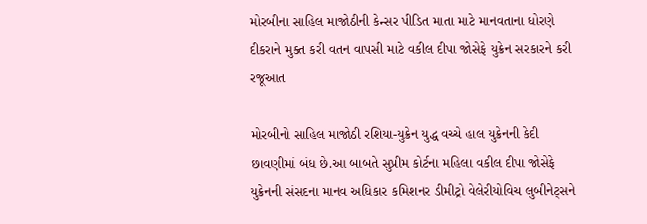મોરબીના સાહિલ માજોઠીની કેન્સર પીડિત માતા માટે માનવતાના ધોરણે દીકરાને મુક્ત કરી વતન વાપસી માટે વકીલ દીપા જોસેફે યુક્રેન સરકારને કરી રજૂઆત

મોરબીનો સાહિલ માજોઠી રશિયા-યુક્રેન યુદ્ધ વચ્ચે હાલ યુક્રેનની કેદી છાવણીમાં બંધ છે.આ બાબતે સુપ્રીમ કોર્ટના મહિલા વકીલ દીપા જોસેફે યુક્રેનની સંસદના માનવ અધિકાર કમિશનર ડીમીટ્રો વેલેરીયોવિચ લુબીનેટ્સને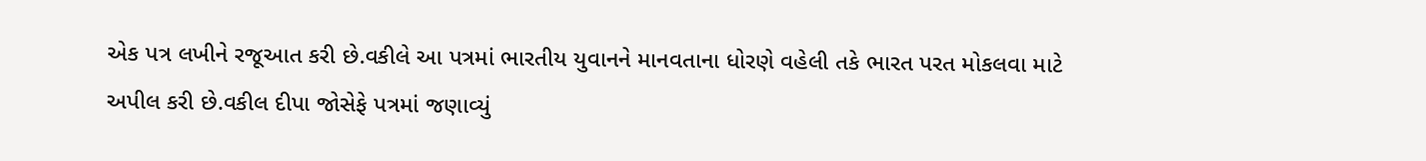એક પત્ર લખીને રજૂઆત કરી છે.વકીલે આ પત્રમાં ભારતીય યુવાનને માનવતાના ધોરણે વહેલી તકે ભારત પરત મોકલવા માટે અપીલ કરી છે.વકીલ દીપા જોસેફે પત્રમાં જણાવ્યું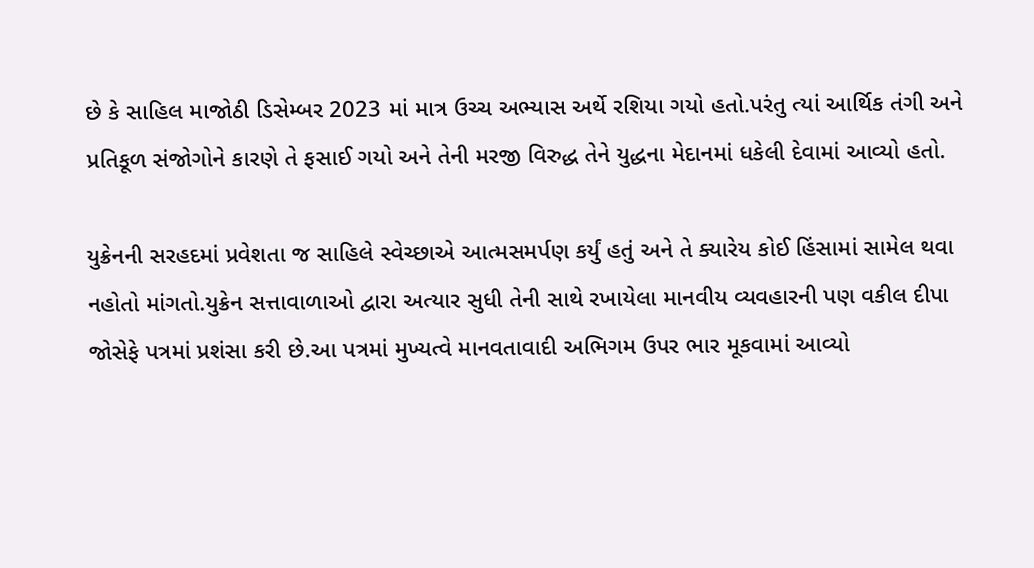છે કે સાહિલ માજોઠી ડિસેમ્બર 2023 માં માત્ર ઉચ્ચ અભ્યાસ અર્થે રશિયા ગયો હતો.પરંતુ ત્યાં આર્થિક તંગી અને પ્રતિકૂળ સંજોગોને કારણે તે ફસાઈ ગયો અને તેની મરજી વિરુદ્ધ તેને યુદ્ધના મેદાનમાં ધકેલી દેવામાં આવ્યો હતો.

યુક્રેનની સરહદમાં પ્રવેશતા જ સાહિલે સ્વેચ્છાએ આત્મસમર્પણ કર્યું હતું અને તે ક્યારેય કોઈ હિંસામાં સામેલ થવા નહોતો માંગતો.યુક્રેન સત્તાવાળાઓ દ્વારા અત્યાર સુધી તેની સાથે રખાયેલા માનવીય વ્યવહારની પણ વકીલ દીપા જોસેફે પત્રમાં પ્રશંસા કરી છે.આ પત્રમાં મુખ્યત્વે માનવતાવાદી અભિગમ ઉપર ભાર મૂકવામાં આવ્યો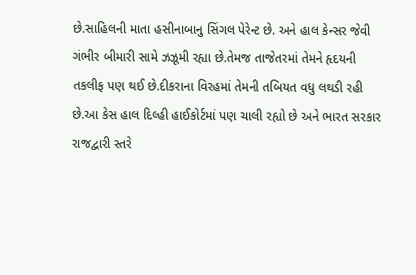છે.સાહિલની માતા હસીનાબાનુ સિંગલ પેરેન્ટ છે. અને હાલ કેન્સર જેવી ગંભીર બીમારી સામે ઝઝૂમી રહ્યા છે.તેમજ તાજેતરમાં તેમને હૃદયની તકલીફ પણ થઈ છે.દીકરાના વિરહમાં તેમની તબિયત વધુ લથડી રહી છે.આ કેસ હાલ દિલ્હી હાઈકોર્ટમાં પણ ચાલી રહ્યો છે અને ભારત સરકાર રાજદ્વારી સ્તરે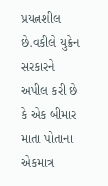પ્રયત્નશીલ છે.વકીલે યુક્રેન સરકારને અપીલ કરી છે કે એક બીમાર માતા પોતાના એકમાત્ર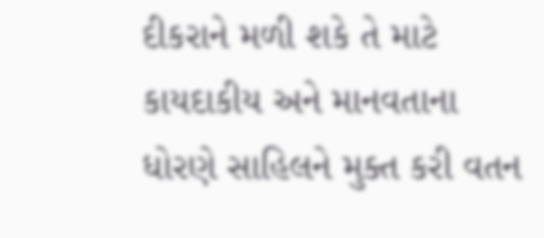દીકરાને મળી શકે તે માટે કાયદાકીય અને માનવતાના ધોરણે સાહિલને મુક્ત કરી વતન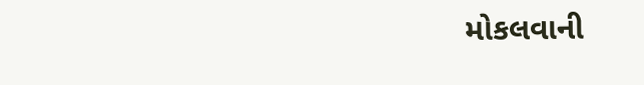મોકલવાની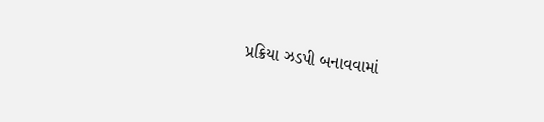પ્રક્રિયા ઝડપી બનાવવામાં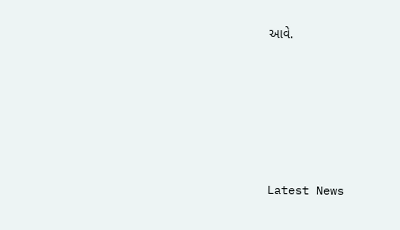આવે.






Latest News